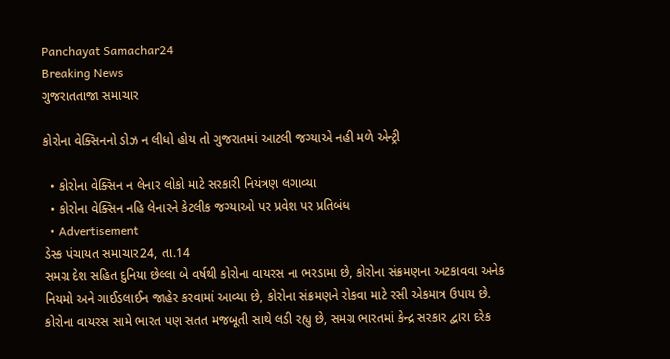Panchayat Samachar24
Breaking News
ગુજરાતતાજા સમાચાર

કોરોના વેક્સિનનો ડોઝ ન લીધો હોય તો ગુજરાતમાં આટલી જગ્યાએ નહી મળે એન્ટ્રી

  • કોરોના વેક્સિન ન લેનાર લોકો માટે સરકારી નિયંત્રણ લગાવ્યા
  • કોરોના વેક્સિન નહિ લેનારને કેટલીક જગ્યાઓ પર પ્રવેશ પર પ્રતિબંધ
  • Advertisement
ડેસ્ક પંચાયત સમાચાર24, તા.14
સમગ્ર દેશ સહિત દુનિયા છેલ્લા બે વર્ષથી કોરોના વાયરસ ના ભરડામા છે, કોરોના સંક્રમણના અટકાવવા અનેક નિયમો અને ગાઈડલાઈન જાહેર કરવામાં આવ્યા છે, કોરોના સંક્રમણને રોકવા માટે રસી એકમાત્ર ઉપાય છે. કોરોના વાયરસ સામે ભારત પણ સતત મજબૂતી સાથે લડી રહ્યુ છે, સમગ્ર ભારતમાં કેન્દ્ર સરકાર દ્વારા દરેક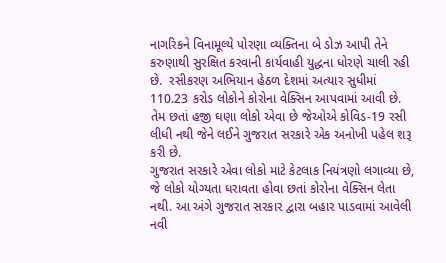નાગરિકને વિનામૂલ્યે પોરણા વ્યક્તિના બે ડોઝ આપી તેને કરુણાથી સુરક્ષિત કરવાની કાર્યવાહી યુદ્ધના ધોરણે ચાલી રહી છે.  રસીકરણ અભિયાન હેઠળ દેશમાં અત્યાર સુધીમાં 110.23 કરોડ લોકોને કોરોના વેક્સિન આપવામાં આવી છે. તેમ છતાં હજી ઘણા લોકો એવા છે જેઓએ કોવિડ-19 રસી લીધી નથી જેને લઈને ગુજરાત સરકારે એક અનોખી પહેલ શરૂ કરી છે.
ગુજરાત સરકારે એવા લોકો માટે કેટલાક નિયંત્રણો લગાવ્યા છે, જે લોકો યોગ્યતા ધરાવતા હોવા છતાં કોરોના વેક્સિન લેતા નથી. આ અંગે ગુજરાત સરકાર દ્વારા બહાર પાડવામાં આવેલી નવી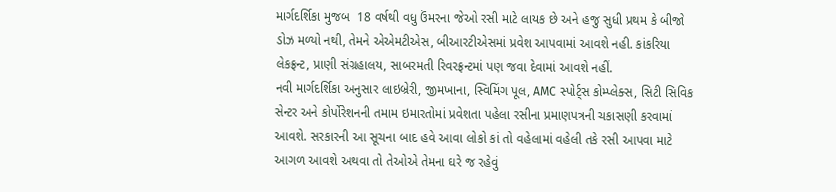માર્ગદર્શિકા મુજબ  18 વર્ષથી વધુ ઉંમરના જેઓ રસી માટે લાયક છે અને હજુ સુધી પ્રથમ કે બીજો ડોઝ મળ્યો નથી, તેમને એએમટીએસ, બીઆરટીએસમાં પ્રવેશ આપવામાં આવશે નહી. કાંકરિયા લેકફ્રન્ટ, પ્રાણી સંગ્રહાલય, સાબરમતી રિવરફ્રન્ટમાં પણ જવા દેવામાં આવશે નહીં.
નવી માર્ગદર્શિકા અનુસાર લાઇબ્રેરી, જીમખાના, સ્વિમિંગ પૂલ, AMC સ્પોર્ટ્સ કોમ્પ્લેક્સ, સિટી સિવિક સેન્ટર અને કોર્પોરેશનની તમામ ઇમારતોમાં પ્રવેશતા પહેલા રસીના પ્રમાણપત્રની ચકાસણી કરવામાં આવશે. સરકારની આ સૂચના બાદ હવે આવા લોકો કાં તો વહેલામાં વહેલી તકે રસી આપવા માટે આગળ આવશે અથવા તો તેઓએ તેમના ઘરે જ રહેવું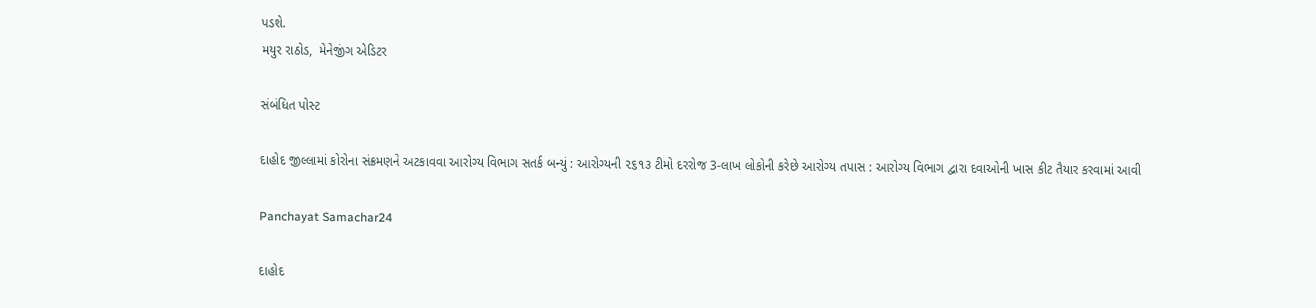પડશે.
મયુર રાઠોડ,  મેનેજીંગ એડિટર

સંબંધિત પોસ્ટ

દાહોદ જીલ્લામાં કોરોના સંક્રમણને અટકાવવા આરોગ્ય વિભાગ સતર્ક બન્યું : આરોગ્યની ૨૬૧૩ ટીમો દરરોજ 3-લાખ લોકોની કરેછે આરોગ્ય તપાસ : આરોગ્ય વિભાગ દ્વારા દવાઓની ખાસ કીટ તૈયાર કરવામાં આવી

Panchayat Samachar24

દાહોદ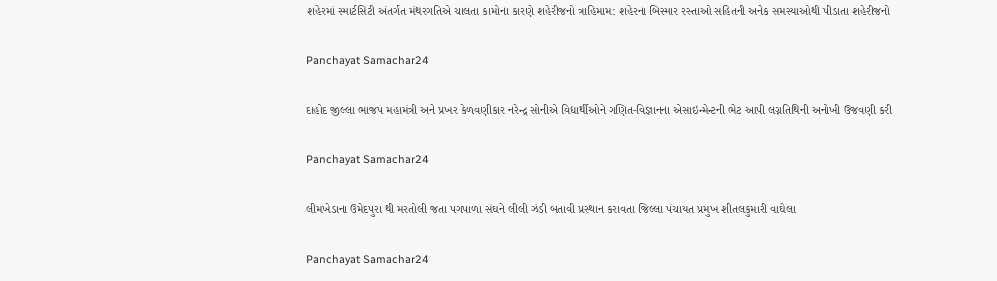શહેરમાં સ્માર્ટસિટી અંતર્ગત મંથરગતિએ ચાલતા કામોના કારણે શહેરીજનો ત્રાહિમામ: શહેરના બિસ્માર રસ્તાઓ સહિતની અનેક સમસ્યાઓથી પીડાતા શહેરીજનો

Panchayat Samachar24

દાહોદ જીલ્લા ભાજપ મહામંત્રી અને પ્રખર કેળવણીકાર નરેન્દ્ર સોનીએ વિદ્યાર્થીઓને ગણિત-વિજ્ઞાનના એસાઇન્મેન્ટની ભેટ આપી લગ્નતિથિની અનોખી ઉજવણી કરી

Panchayat Samachar24

લીમખેડાના ઉમેદપુરા થી મરતોલી જતા પગપાળા સંઘને લીલી ઝંડી બતાવી પ્રસ્થાન કરાવતા જિલ્લા પંચાયત પ્રમુખ શીતલકુમારી વાઘેલા

Panchayat Samachar24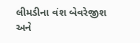લીમડીના વંશ બેવરેજીશ અને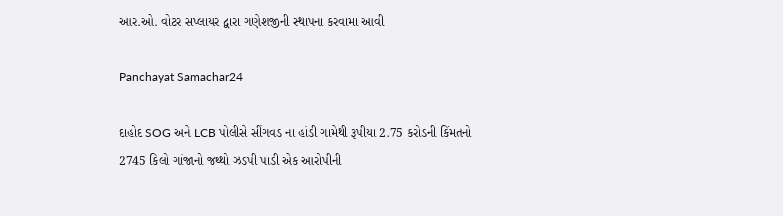આર.ઓ. વોટર સપ્લાયર દ્વારા ગણેશજીની સ્થાપના કરવામા આવી

Panchayat Samachar24

દાહોદ SOG અને LCB પોલીસે સીંગવડ ના હાંડી ગામેથી રૂપીયા 2.75 કરોડની કિંમતનો 2745 કિલો ગાંજાનો જથ્થો ઝડપી પાડી એક આરોપીની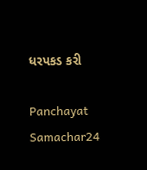ધરપકડ કરી

Panchayat Samachar24